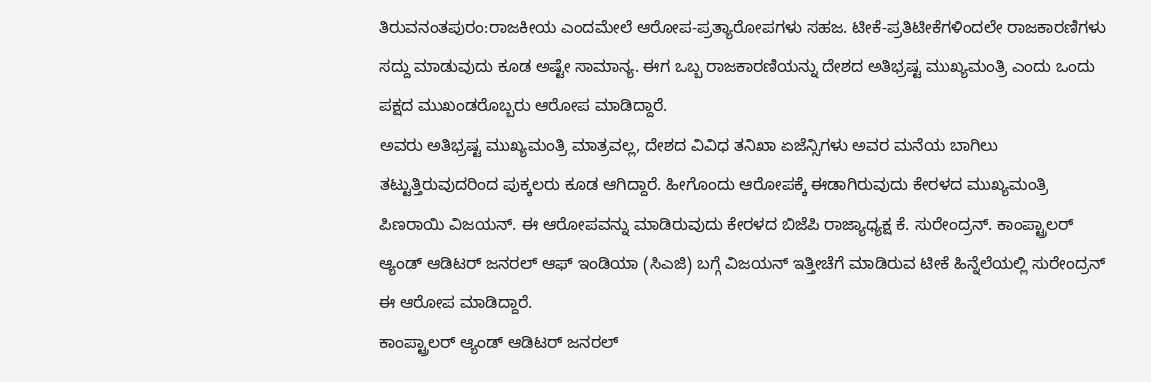ತಿರುವನಂತಪುರಂ:ರಾಜಕೀಯ ಎಂದಮೇಲೆ ಆರೋಪ-ಪ್ರತ್ಯಾರೋಪಗಳು ಸಹಜ. ಟೀಕೆ-ಪ್ರತಿಟೀಕೆಗಳಿಂದಲೇ ರಾಜಕಾರಣಿಗಳು ಸದ್ದು ಮಾಡುವುದು ಕೂಡ ಅಷ್ಟೇ ಸಾಮಾನ್ಯ. ಈಗ ಒಬ್ಬ ರಾಜಕಾರಣಿಯನ್ನು ದೇಶದ ಅತಿಭ್ರಷ್ಟ ಮುಖ್ಯಮಂತ್ರಿ ಎಂದು ಒಂದು ಪಕ್ಷದ ಮುಖಂಡರೊಬ್ಬರು ಆರೋಪ ಮಾಡಿದ್ದಾರೆ.
ಅವರು ಅತಿಭ್ರಷ್ಟ ಮುಖ್ಯಮಂತ್ರಿ ಮಾತ್ರವಲ್ಲ, ದೇಶದ ವಿವಿಧ ತನಿಖಾ ಏಜೆನ್ಸಿಗಳು ಅವರ ಮನೆಯ ಬಾಗಿಲು ತಟ್ಟುತ್ತಿರುವುದರಿಂದ ಪುಕ್ಕಲರು ಕೂಡ ಆಗಿದ್ದಾರೆ. ಹೀಗೊಂದು ಆರೋಪಕ್ಕೆ ಈಡಾಗಿರುವುದು ಕೇರಳದ ಮುಖ್ಯಮಂತ್ರಿ ಪಿಣರಾಯಿ ವಿಜಯನ್. ಈ ಆರೋಪವನ್ನು ಮಾಡಿರುವುದು ಕೇರಳದ ಬಿಜೆಪಿ ರಾಜ್ಯಾಧ್ಯಕ್ಷ ಕೆ. ಸುರೇಂದ್ರನ್. ಕಾಂಪ್ಟ್ರಾಲರ್ ಆ್ಯಂಡ್ ಆಡಿಟರ್ ಜನರಲ್ ಆಫ್ ಇಂಡಿಯಾ (ಸಿಎಜಿ) ಬಗ್ಗೆ ವಿಜಯನ್ ಇತ್ತೀಚೆಗೆ ಮಾಡಿರುವ ಟೀಕೆ ಹಿನ್ನೆಲೆಯಲ್ಲಿ ಸುರೇಂದ್ರನ್ ಈ ಆರೋಪ ಮಾಡಿದ್ದಾರೆ.
ಕಾಂಪ್ಟ್ರಾಲರ್ ಆ್ಯಂಡ್ ಆಡಿಟರ್ ಜನರಲ್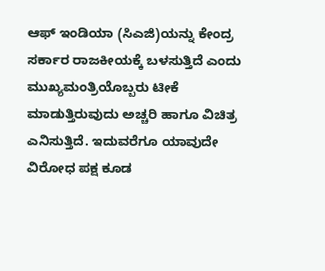ಆಫ್ ಇಂಡಿಯಾ (ಸಿಎಜಿ)ಯನ್ನು ಕೇಂದ್ರ ಸರ್ಕಾರ ರಾಜಕೀಯಕ್ಕೆ ಬಳಸುತ್ತಿದೆ ಎಂದು ಮುಖ್ಯಮಂತ್ರಿಯೊಬ್ಬರು ಟೀಕೆ ಮಾಡುತ್ತಿರುವುದು ಅಚ್ಚರಿ ಹಾಗೂ ವಿಚಿತ್ರ ಎನಿಸುತ್ತಿದೆ. ಇದುವರೆಗೂ ಯಾವುದೇ ವಿರೋಧ ಪಕ್ಷ ಕೂಡ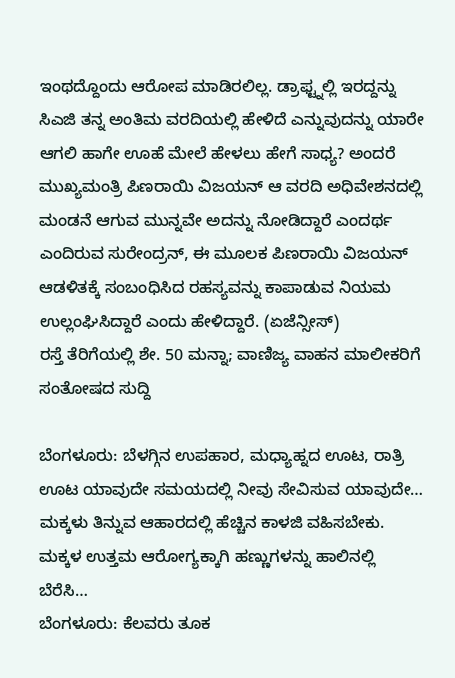ಇಂಥದ್ದೊಂದು ಆರೋಪ ಮಾಡಿರಲಿಲ್ಲ. ಡ್ರಾಫ್ಟ್ನಲ್ಲಿ ಇರದ್ದನ್ನು ಸಿಎಜಿ ತನ್ನ ಅಂತಿಮ ವರದಿಯಲ್ಲಿ ಹೇಳಿದೆ ಎನ್ನುವುದನ್ನು ಯಾರೇ ಆಗಲಿ ಹಾಗೇ ಊಹೆ ಮೇಲೆ ಹೇಳಲು ಹೇಗೆ ಸಾಧ್ಯ? ಅಂದರೆ ಮುಖ್ಯಮಂತ್ರಿ ಪಿಣರಾಯಿ ವಿಜಯನ್ ಆ ವರದಿ ಅಧಿವೇಶನದಲ್ಲಿ ಮಂಡನೆ ಆಗುವ ಮುನ್ನವೇ ಅದನ್ನು ನೋಡಿದ್ದಾರೆ ಎಂದರ್ಥ ಎಂದಿರುವ ಸುರೇಂದ್ರನ್, ಈ ಮೂಲಕ ಪಿಣರಾಯಿ ವಿಜಯನ್ ಆಡಳಿತಕ್ಕೆ ಸಂಬಂಧಿಸಿದ ರಹಸ್ಯವನ್ನು ಕಾಪಾಡುವ ನಿಯಮ ಉಲ್ಲಂಘಿಸಿದ್ದಾರೆ ಎಂದು ಹೇಳಿದ್ದಾರೆ. (ಏಜೆನ್ಸೀಸ್)
ರಸ್ತೆ ತೆರಿಗೆಯಲ್ಲಿ ಶೇ. 50 ಮನ್ನಾ; ವಾಣಿಜ್ಯ ವಾಹನ ಮಾಲೀಕರಿಗೆ ಸಂತೋಷದ ಸುದ್ದಿ

ಬೆಂಗಳೂರು: ಬೆಳಗ್ಗಿನ ಉಪಹಾರ, ಮಧ್ಯಾಹ್ನದ ಊಟ, ರಾತ್ರಿ ಊಟ ಯಾವುದೇ ಸಮಯದಲ್ಲಿ ನೀವು ಸೇವಿಸುವ ಯಾವುದೇ…
ಮಕ್ಕಳು ತಿನ್ನುವ ಆಹಾರದಲ್ಲಿ ಹೆಚ್ಚಿನ ಕಾಳಜಿ ವಹಿಸಬೇಕು. ಮಕ್ಕಳ ಉತ್ತಮ ಆರೋಗ್ಯಕ್ಕಾಗಿ ಹಣ್ಣುಗಳನ್ನು ಹಾಲಿನಲ್ಲಿ ಬೆರೆಸಿ…
ಬೆಂಗಳೂರು: ಕೆಲವರು ತೂಕ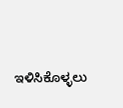ಇಳಿಸಿಕೊಳ್ಳಲು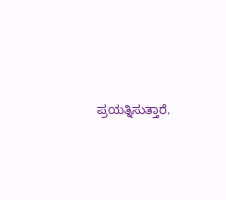ಪ್ರಯತ್ನಿಸುತ್ತಾರೆ.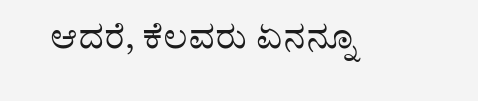ಆದರೆ, ಕೆಲವರು ಏನನ್ನೂ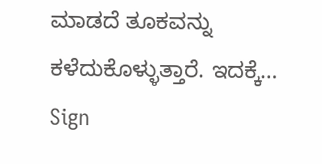ಮಾಡದೆ ತೂಕವನ್ನು ಕಳೆದುಕೊಳ್ಳುತ್ತಾರೆ. ಇದಕ್ಕೆ…
Sign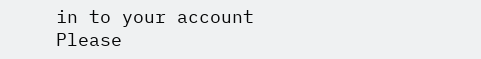in to your account
Please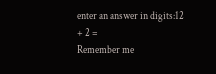enter an answer in digits:12 + 2 =
Remember me